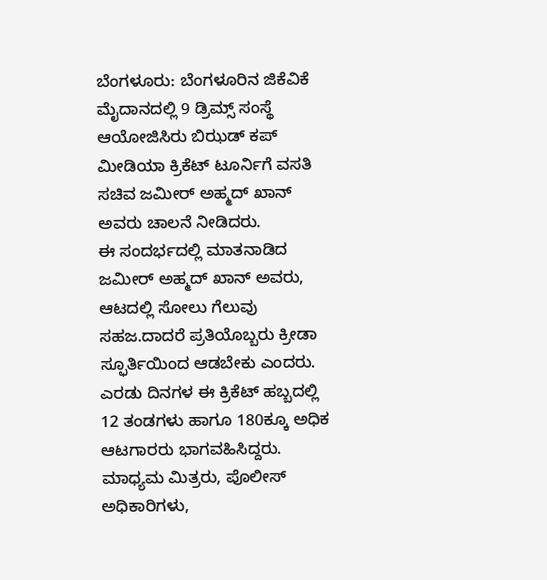ಬೆಂಗಳೂರು: ಬೆಂಗಳೂರಿನ ಜಿಕೆವಿಕೆ ಮೈದಾನದಲ್ಲಿ 9 ಡ್ರಿಮ್ಸ್ ಸಂಸ್ಥೆ ಆಯೋಜಿಸಿರು ಬಿಝಡ್ ಕಪ್ ಮೀಡಿಯಾ ಕ್ರಿಕೆಟ್ ಟೂರ್ನಿಗೆ ವಸತಿ ಸಚಿವ ಜಮೀರ್ ಅಹ್ಮದ್ ಖಾನ್ ಅವರು ಚಾಲನೆ ನೀಡಿದರು.
ಈ ಸಂದರ್ಭದಲ್ಲಿ ಮಾತನಾಡಿದ ಜಮೀರ್ ಅಹ್ಮದ್ ಖಾನ್ ಅವರು, ಆಟದಲ್ಲಿ ಸೋಲು ಗೆಲುವು ಸಹಜ.ದಾದರೆ ಪ್ರತಿಯೊಬ್ಬರು ಕ್ರೀಡಾ ಸ್ಫೂರ್ತಿಯಿಂದ ಆಡಬೇಕು ಎಂದರು.
ಎರಡು ದಿನಗಳ ಈ ಕ್ರಿಕೆಟ್ ಹಬ್ಬದಲ್ಲಿ 12 ತಂಡಗಳು ಹಾಗೂ 180ಕ್ಕೂ ಅಧಿಕ ಆಟಗಾರರು ಭಾಗವಹಿಸಿದ್ದರು. ಮಾಧ್ಯಮ ಮಿತ್ರರು, ಪೊಲೀಸ್ ಅಧಿಕಾರಿಗಳು,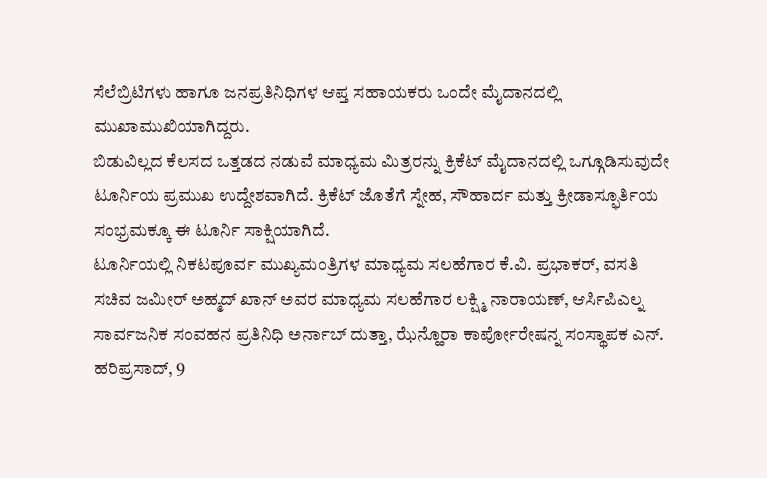ಸೆಲೆಬ್ರಿಟಿಗಳು ಹಾಗೂ ಜನಪ್ರತಿನಿಧಿಗಳ ಆಪ್ತ ಸಹಾಯಕರು ಒಂದೇ ಮೈದಾನದಲ್ಲಿ ಮುಖಾಮುಖಿಯಾಗಿದ್ದರು.
ಬಿಡುವಿಲ್ಲದ ಕೆಲಸದ ಒತ್ತಡದ ನಡುವೆ ಮಾಧ್ಯಮ ಮಿತ್ರರನ್ನು ಕ್ರಿಕೆಟ್ ಮೈದಾನದಲ್ಲಿ ಒಗ್ಗೂಡಿಸುವುದೇ ಟೂರ್ನಿಯ ಪ್ರಮುಖ ಉದ್ದೇಶವಾಗಿದೆ. ಕ್ರಿಕೆಟ್ ಜೊತೆಗೆ ಸ್ನೇಹ, ಸೌಹಾರ್ದ ಮತ್ತು ಕ್ರೀಡಾಸ್ಫೂರ್ತಿಯ ಸಂಭ್ರಮಕ್ಕೂ ಈ ಟೂರ್ನಿ ಸಾಕ್ಷಿಯಾಗಿದೆ.
ಟೂರ್ನಿಯಲ್ಲಿ ನಿಕಟಪೂರ್ವ ಮುಖ್ಯಮಂತ್ರಿಗಳ ಮಾಧ್ಯಮ ಸಲಹೆಗಾರ ಕೆ.ವಿ. ಪ್ರಭಾಕರ್, ವಸತಿ ಸಚಿವ ಜಮೀರ್ ಅಹ್ಮದ್ ಖಾನ್ ಅವರ ಮಾಧ್ಯಮ ಸಲಹೆಗಾರ ಲಕ್ಷ್ಮಿ ನಾರಾಯಣ್, ಆರ್ಸಿಪಿಎಲ್ನ ಸಾರ್ವಜನಿಕ ಸಂವಹನ ಪ್ರತಿನಿಧಿ ಅರ್ನಾಬ್ ದುತ್ತಾ, ಝೆನ್ಹೊರಾ ಕಾರ್ಪೋರೇಷನ್ನ ಸಂಸ್ಥಾಪಕ ಎನ್. ಹರಿಪ್ರಸಾದ್, 9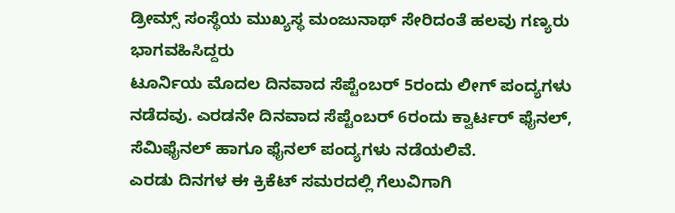ಡ್ರೀಮ್ಸ್ ಸಂಸ್ಥೆಯ ಮುಖ್ಯಸ್ಥ ಮಂಜುನಾಥ್ ಸೇರಿದಂತೆ ಹಲವು ಗಣ್ಯರು ಭಾಗವಹಿಸಿದ್ದರು
ಟೂರ್ನಿಯ ಮೊದಲ ದಿನವಾದ ಸೆಪ್ಟೆಂಬರ್ 5ರಂದು ಲೀಗ್ ಪಂದ್ಯಗಳು ನಡೆದವು. ಎರಡನೇ ದಿನವಾದ ಸೆಪ್ಟೆಂಬರ್ 6ರಂದು ಕ್ವಾರ್ಟರ್ ಫೈನಲ್, ಸೆಮಿಫೈನಲ್ ಹಾಗೂ ಫೈನಲ್ ಪಂದ್ಯಗಳು ನಡೆಯಲಿವೆ.
ಎರಡು ದಿನಗಳ ಈ ಕ್ರಿಕೆಟ್ ಸಮರದಲ್ಲಿ ಗೆಲುವಿಗಾಗಿ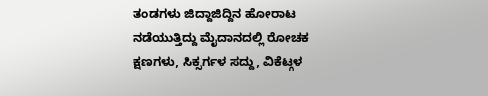ತಂಡಗಳು ಜಿದ್ದಾಜಿದ್ದಿನ ಹೋರಾಟ ನಡೆಯುತ್ತಿದ್ದು ಮೈದಾನದಲ್ಲಿ ರೋಚಕ ಕ್ಷಣಗಳು, ಸಿಕ್ಸರ್ಗಳ ಸದ್ದು, ವಿಕೆಟ್ಗಳ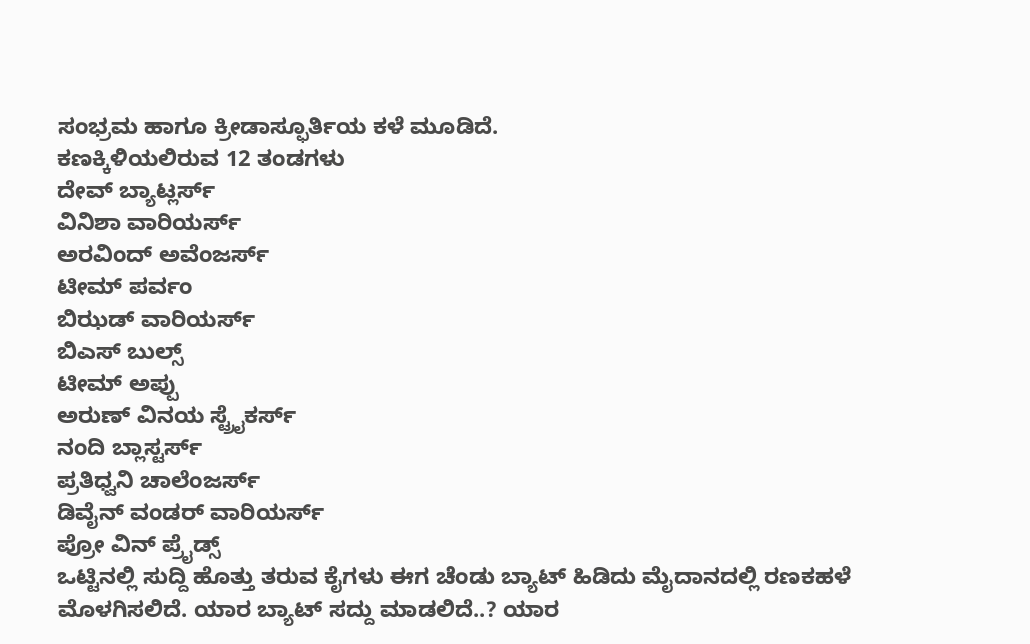ಸಂಭ್ರಮ ಹಾಗೂ ಕ್ರೀಡಾಸ್ಫೂರ್ತಿಯ ಕಳೆ ಮೂಡಿದೆ.
ಕಣಕ್ಕಿಳಿಯಲಿರುವ 12 ತಂಡಗಳು
ದೇವ್ ಬ್ಯಾಟ್ಲರ್ಸ್
ವಿನಿಶಾ ವಾರಿಯರ್ಸ್
ಅರವಿಂದ್ ಅವೆಂಜರ್ಸ್
ಟೀಮ್ ಪರ್ವಂ
ಬಿಝಡ್ ವಾರಿಯರ್ಸ್
ಬಿಎಸ್ ಬುಲ್ಸ್
ಟೀಮ್ ಅಪ್ಪು
ಅರುಣ್ ವಿನಯ ಸ್ಟ್ರೈಕರ್ಸ್
ನಂದಿ ಬ್ಲಾಸ್ಟರ್ಸ್
ಪ್ರತಿಧ್ವನಿ ಚಾಲೆಂಜರ್ಸ್
ಡಿವೈನ್ ವಂಡರ್ ವಾರಿಯರ್ಸ್
ಪ್ರೋ ವಿನ್ ಪ್ರೈಡ್ಸ್
ಒಟ್ಟಿನಲ್ಲಿ ಸುದ್ದಿ ಹೊತ್ತು ತರುವ ಕೈಗಳು ಈಗ ಚೆಂಡು ಬ್ಯಾಟ್ ಹಿಡಿದು ಮೈದಾನದಲ್ಲಿ ರಣಕಹಳೆ ಮೊಳಗಿಸಲಿದೆ. ಯಾರ ಬ್ಯಾಟ್ ಸದ್ದು ಮಾಡಲಿದೆ..? ಯಾರ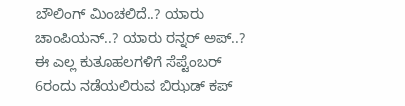ಬೌಲಿಂಗ್ ಮಿಂಚಲಿದೆ..? ಯಾರು ಚಾಂಪಿಯನ್..? ಯಾರು ರನ್ನರ್ ಅಪ್..?
ಈ ಎಲ್ಲ ಕುತೂಹಲಗಳಿಗೆ ಸೆಪ್ಟೆಂಬರ್ 6ರಂದು ನಡೆಯಲಿರುವ ಬಿಝಡ್ ಕಪ್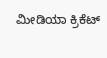ಮೀಡಿಯಾ ಕ್ರಿಕೆಟ್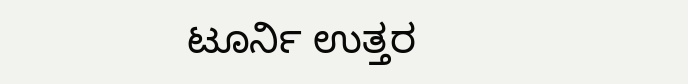ಟೂರ್ನಿ ಉತ್ತರ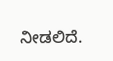ನೀಡಲಿದೆ.